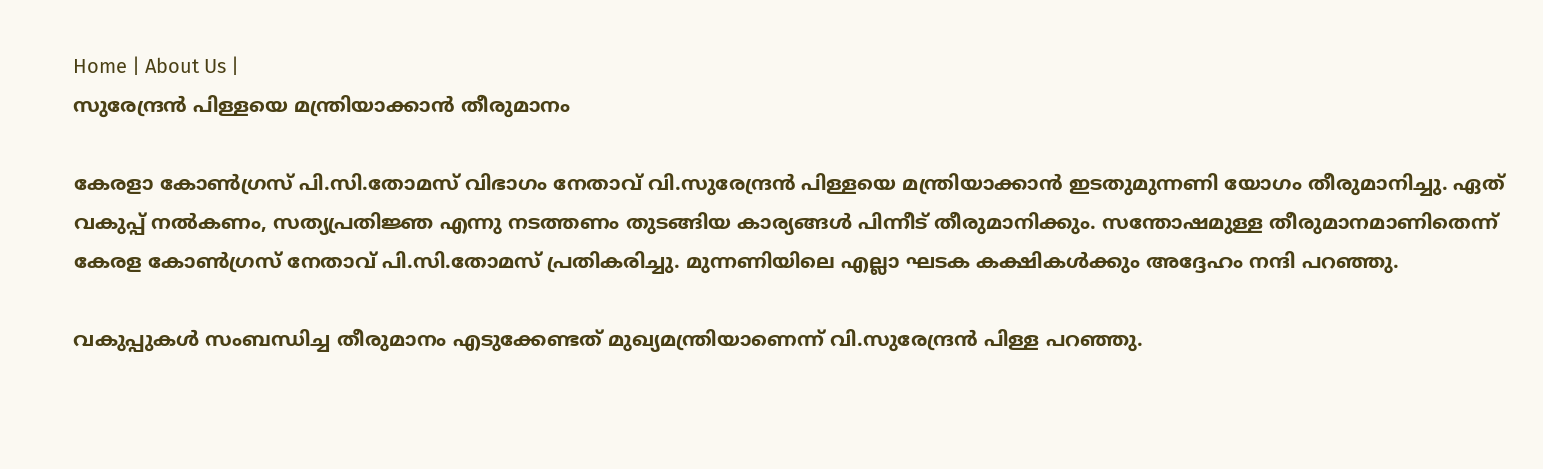Home | About Us |
സുരേന്ദ്രന്‍ പിള്ളയെ മന്ത്രിയാക്കാന്‍ തീരുമാനം

കേരളാ കോണ്‍ഗ്രസ് പി.സി.തോമസ് വിഭാഗം നേതാവ് വി.സുരേന്ദ്രന്‍ പിള്ളയെ മന്ത്രിയാക്കാന്‍ ഇടതുമുന്നണി യോഗം തീരുമാനിച്ചു. ഏത് വകുപ്പ് നല്‍കണം, സത്യപ്രതിജ്ഞ എന്നു നടത്തണം തുടങ്ങിയ കാര്യങ്ങള്‍ പിന്നീട് തീരുമാനിക്കും. സന്തോഷമുള്ള തീരുമാനമാണിതെന്ന് കേരള കോണ്‍ഗ്രസ് നേതാവ് പി.സി.തോമസ് പ്രതികരിച്ചു. മുന്നണിയിലെ എല്ലാ ഘടക കക്ഷികള്‍ക്കും അദ്ദേഹം നന്ദി പറഞ്ഞു.

വകുപ്പുകള്‍ സംബന്ധിച്ച തീരുമാനം എടുക്കേണ്ടത് മുഖ്യമന്ത്രിയാണെന്ന് വി.സുരേന്ദ്രന്‍ പിള്ള പറഞ്ഞു.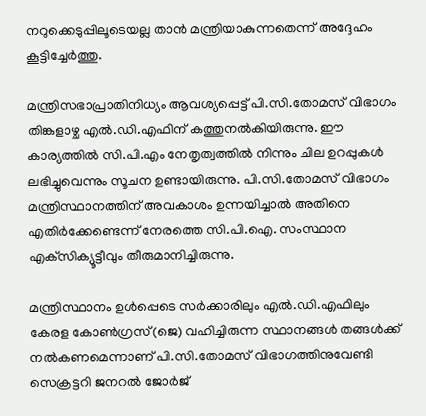നറുക്കെടുപ്പിലൂടെയല്ല താന്‍ മന്ത്രിയാകുന്നതെന്ന് അദ്ദേഹം കൂട്ടിച്ചേര്‍ത്തു.

മന്ത്രിസഭാപ്രാതിനിധ്യം ആവശ്യപ്പെട്ട് പി.സി.തോമസ് വിഭാഗം തിങ്കളാഴ്ച എല്‍.ഡി.എഫിന് കത്തുനല്‍കിയിരുന്നു. ഈ കാര്യത്തില്‍ സി.പി.എം നേതൃത്വത്തില്‍ നിന്നും ചില ഉറപ്പുകള്‍ ലഭിച്ചുവെന്നും സൂചന ഉണ്ടായിരുന്നു. പി.സി.തോമസ് വിഭാഗം മന്ത്രിസ്ഥാനത്തിന് അവകാശം ഉന്നയിച്ചാല്‍ അതിനെ എതിര്‍ക്കേണ്ടെന്ന് നേരത്തെ സി.പി.ഐ. സംസ്ഥാന എക്‌സിക്യൂട്ടീവും തീരുമാനിച്ചിരുന്നു.

മന്ത്രിസ്ഥാനം ഉള്‍പ്പെടെ സര്‍ക്കാരിലും എല്‍.ഡി.എഫിലും കേരള കോണ്‍ഗ്രസ്(ജെ) വഹിച്ചിരുന്ന സ്ഥാനങ്ങള്‍ തങ്ങള്‍ക്ക് നല്‍കണമെന്നാണ് പി.സി.തോമസ് വിഭാഗത്തിനുവേണ്ടി സെക്രട്ടറി ജനറല്‍ ജോര്‍ജ്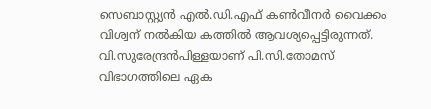സെബാസ്റ്റ്യന്‍ എല്‍.ഡി.എഫ് കണ്‍വീനര്‍ വൈക്കം വിശ്വന് നല്‍കിയ കത്തില്‍ ആവശ്യപ്പെട്ടിരുന്നത്. വി.സുരേന്ദ്രന്‍പിള്ളയാണ് പി.സി.തോമസ് വിഭാഗത്തിലെ ഏക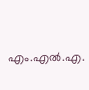എം.എല്‍.എ.